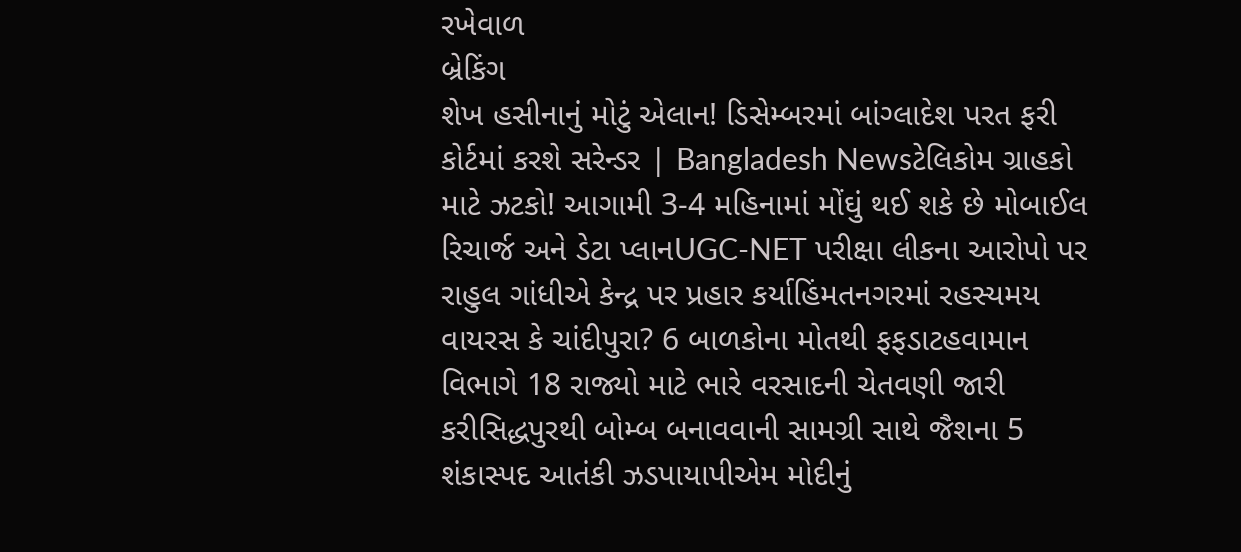રખેવાળ
બ્રેકિંગ
શેખ હસીનાનું મોટું એલાન! ડિસેમ્બરમાં બાંગ્લાદેશ પરત ફરી કોર્ટમાં કરશે સરેન્ડર | Bangladesh Newsટેલિકોમ ગ્રાહકો માટે ઝટકો! આગામી 3-4 મહિનામાં મોંઘું થઈ શકે છે મોબાઈલ રિચાર્જ અને ડેટા પ્લાનUGC-NET પરીક્ષા લીકના આરોપો પર રાહુલ ગાંધીએ કેન્દ્ર પર પ્રહાર કર્યાહિંમતનગરમાં રહસ્યમય વાયરસ કે ચાંદીપુરા? 6 બાળકોના મોતથી ફફડાટહવામાન વિભાગે 18 રાજ્યો માટે ભારે વરસાદની ચેતવણી જારી કરીસિદ્ધપુરથી બોમ્બ બનાવવાની સામગ્રી સાથે જૈશના 5 શંકાસ્પદ આતંકી ઝડપાયાપીએમ મોદીનું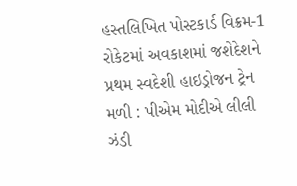હસ્તલિખિત પોસ્ટકાર્ડ વિક્રમ-1 રોકેટમાં અવકાશમાં જશેદેશને પ્રથમ સ્વદેશી હાઇડ્રોજન ટ્રેન મળી : પીએમ મોદીએ લીલી ઝંડી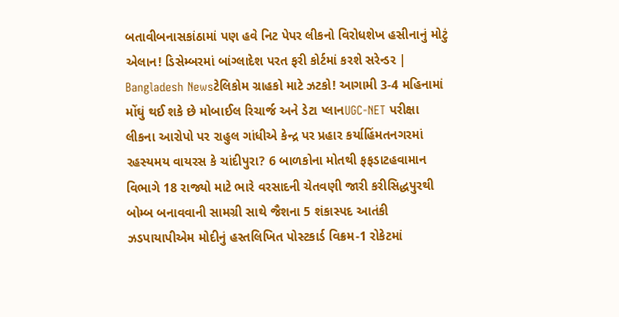બતાવીબનાસકાંઠામાં પણ હવે નિટ પેપર લીકનો વિરોધશેખ હસીનાનું મોટું એલાન! ડિસેમ્બરમાં બાંગ્લાદેશ પરત ફરી કોર્ટમાં કરશે સરેન્ડર | Bangladesh Newsટેલિકોમ ગ્રાહકો માટે ઝટકો! આગામી 3-4 મહિનામાં મોંઘું થઈ શકે છે મોબાઈલ રિચાર્જ અને ડેટા પ્લાનUGC-NET પરીક્ષા લીકના આરોપો પર રાહુલ ગાંધીએ કેન્દ્ર પર પ્રહાર કર્યાહિંમતનગરમાં રહસ્યમય વાયરસ કે ચાંદીપુરા? 6 બાળકોના મોતથી ફફડાટહવામાન વિભાગે 18 રાજ્યો માટે ભારે વરસાદની ચેતવણી જારી કરીસિદ્ધપુરથી બોમ્બ બનાવવાની સામગ્રી સાથે જૈશના 5 શંકાસ્પદ આતંકી ઝડપાયાપીએમ મોદીનું હસ્તલિખિત પોસ્ટકાર્ડ વિક્રમ-1 રોકેટમાં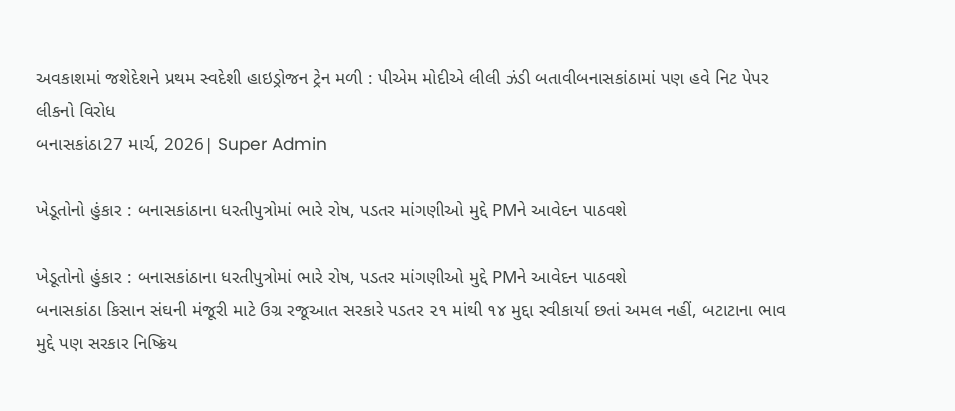અવકાશમાં જશેદેશને પ્રથમ સ્વદેશી હાઇડ્રોજન ટ્રેન મળી : પીએમ મોદીએ લીલી ઝંડી બતાવીબનાસકાંઠામાં પણ હવે નિટ પેપર લીકનો વિરોધ
બનાસકાંઠા27 માર્ચ, 2026| Super Admin

ખેડૂતોનો હુંકાર : બનાસકાંઠાના ધરતીપુત્રોમાં ભારે રોષ, પડતર માંગણીઓ મુદ્દે PMને આવેદન પાઠવશે

ખેડૂતોનો હુંકાર : બનાસકાંઠાના ધરતીપુત્રોમાં ભારે રોષ, પડતર માંગણીઓ મુદ્દે PMને આવેદન પાઠવશે
બનાસકાંઠા કિસાન સંઘની મંજૂરી માટે ઉગ્ર રજૂઆત સરકારે પડતર ૨૧ માંથી ૧૪ મુદ્દા સ્વીકાર્યા છતાં અમલ નહીં, બટાટાના ભાવ મુદ્દે પણ સરકાર નિષ્ક્રિય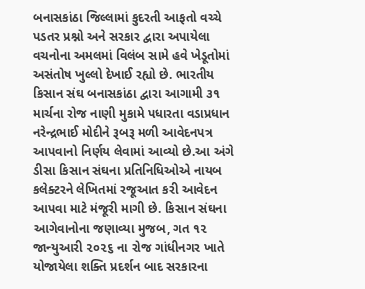બનાસકાંઠા જિલ્લામાં કુદરતી આફતો વચ્ચે પડતર પ્રશ્નો અને સરકાર દ્વારા અપાયેલા વચનોના અમલમાં વિલંબ સામે હવે ખેડૂતોમાં અસંતોષ ખુલ્લો દેખાઈ રહ્યો છે. ભારતીય કિસાન સંઘ બનાસકાંઠા દ્વારા આગામી ૩૧ માર્ચના રોજ નાણી મુકામે પધારતા વડાપ્રધાન નરેન્દ્રભાઈ મોદીને રૂબરૂ મળી આવેદનપત્ર આપવાનો નિર્ણય લેવામાં આવ્યો છે.આ અંગે ડીસા કિસાન સંઘના પ્રતિનિધિઓએ નાયબ કલેક્ટરને લેખિતમાં રજૂઆત કરી આવેદન આપવા માટે મંજૂરી માગી છે. કિસાન સંઘના આગેવાનોના જણાવ્યા મુજબ, ગત ૧૨ જાન્યુઆરી ૨૦૨૬ ના રોજ ગાંધીનગર ખાતે યોજાયેલા શક્તિ પ્રદર્શન બાદ સરકારના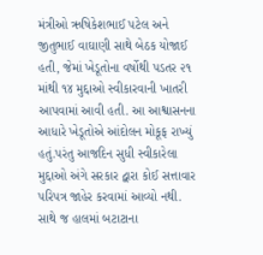મંત્રીઓ ઋષિકેશભાઈ પટેલ અને જીતુભાઈ વાઘાણી સાથે બેઠક યોજાઈ હતી, જેમાં ખેડૂતોના વર્ષોથી પડતર ૨૧ માંથી ૧૪ મુદ્દાઓ સ્વીકારવાની ખાતરી આપવામાં આવી હતી. આ આશ્વાસનના આધારે ખેડૂતોએ આંદોલન મોકૂફ રાખ્યું હતું.પરંતુ આજદિન સુધી સ્વીકારેલા મુદ્દાઓ અંગે સરકાર દ્વારા કોઈ સત્તાવાર પરિપત્ર જાહેર કરવામાં આવ્યો નથી. સાથે જ હાલમાં બટાટાના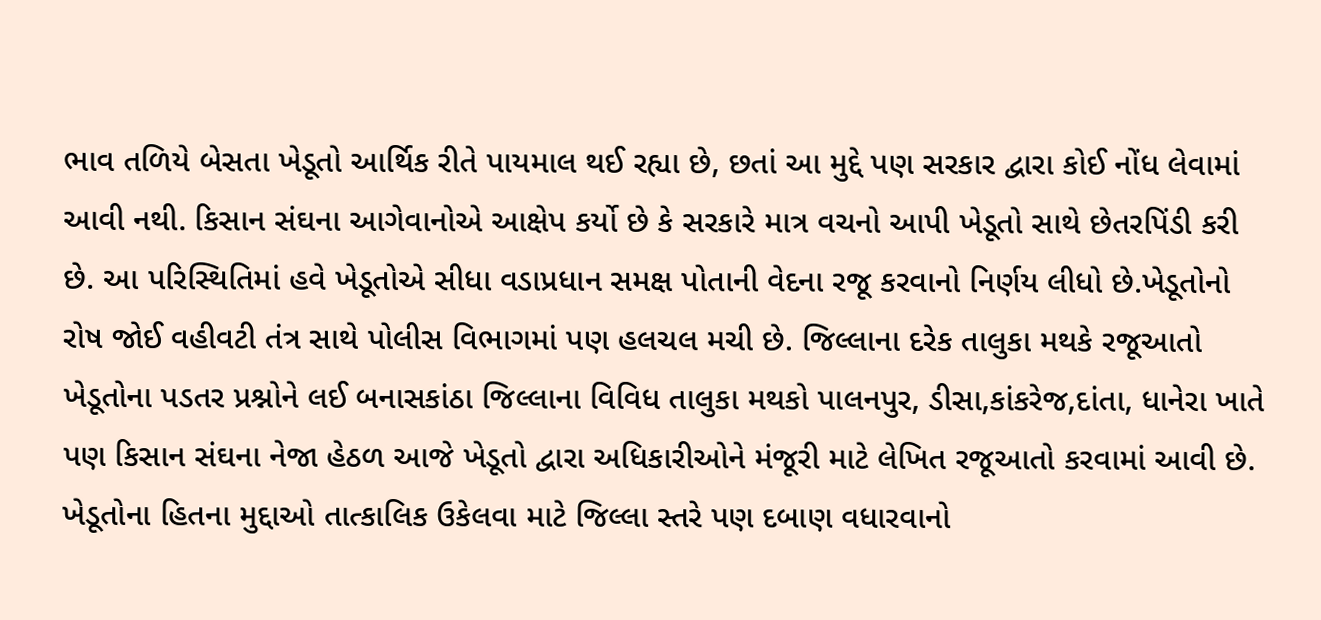ભાવ તળિયે બેસતા ખેડૂતો આર્થિક રીતે પાયમાલ થઈ રહ્યા છે, છતાં આ મુદ્દે પણ સરકાર દ્વારા કોઈ નોંધ લેવામાં આવી નથી. કિસાન સંઘના આગેવાનોએ આક્ષેપ કર્યો છે કે સરકારે માત્ર વચનો આપી ખેડૂતો સાથે છેતરપિંડી કરી છે. આ પરિસ્થિતિમાં હવે ખેડૂતોએ સીધા વડાપ્રધાન સમક્ષ પોતાની વેદના રજૂ કરવાનો નિર્ણય લીધો છે.ખેડૂતોનો રોષ જોઈ વહીવટી તંત્ર સાથે પોલીસ વિભાગમાં પણ હલચલ મચી છે. જિલ્લાના દરેક તાલુકા મથકે રજૂઆતો ખેડૂતોના પડતર પ્રશ્નોને લઈ બનાસકાંઠા જિલ્લાના વિવિધ તાલુકા મથકો પાલનપુર, ડીસા,કાંકરેજ,દાંતા, ધાનેરા ખાતે પણ કિસાન સંઘના નેજા હેઠળ આજે ખેડૂતો દ્વારા અધિકારીઓને મંજૂરી માટે લેખિત રજૂઆતો કરવામાં આવી છે. ખેડૂતોના હિતના મુદ્દાઓ તાત્કાલિક ઉકેલવા માટે જિલ્લા સ્તરે પણ દબાણ વધારવાનો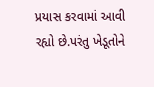પ્રયાસ કરવામાં આવી રહ્યો છે.પરંતુ ખેડૂતોને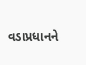વડાપ્રધાનને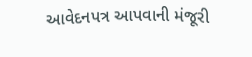આવેદનપત્ર આપવાની મંજૂરી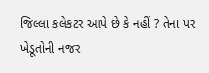જિલ્લા કલેકટર આપે છે કે નહીં ? તેના પર ખેડૂતોની નજર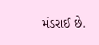મંડરાઈ છે.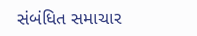સંબંધિત સમાચાર